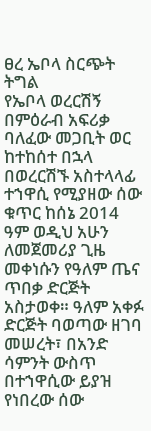ፀረ ኤቦላ ስርጭት ትግል
የኤቦላ ወረርሽኝ በምዕራብ አፍሪቃ ባለፈው መጋቢት ወር ከተከሰተ በኋላ በወረርሽኙ አስተላላፊ ተኀዋሲ የሚያዘው ሰው ቁጥር ከሰኔ 2014 ዓም ወዲህ አሁን ለመጀመሪያ ጊዜ መቀነሱን የዓለም ጤና ጥበቃ ድርጅት አስታወቀ። ዓለም አቀፉ ድርጅት ባወጣው ዘገባ መሠረት፣ በአንድ ሳምንት ውስጥ በተኀዋሲው ይያዝ የነበረው ሰው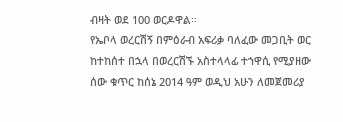ብዛት ወደ 100 ወርዶዋል።
የኤቦላ ወረርሽኝ በምዕራብ አፍሪቃ ባለፈው መጋቢት ወር ከተከሰተ በኋላ በወረርሽኙ አስተላላፊ ተኀዋሲ የሚያዘው ሰው ቁጥር ከሰኔ 2014 ዓም ወዲህ አሁን ለመጀመሪያ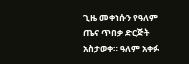ጊዜ መቀነሱን የዓለም ጤና ጥበቃ ድርጅት አስታወቀ። ዓለም አቀፉ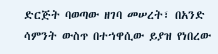ድርጅት ባወጣው ዘገባ መሠረት፣ በአንድ ሳምንት ውስጥ በተኀዋሲው ይያዝ የነበረው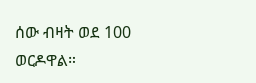ሰው ብዛት ወደ 100 ወርዶዋል።